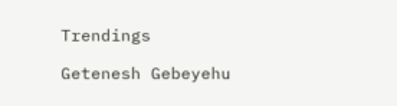Trendings

Getenesh Gebeyehu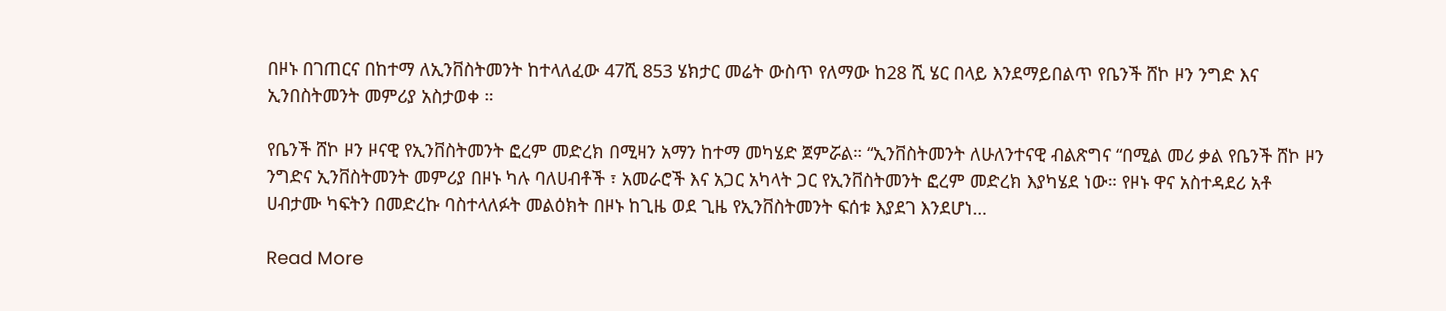በዞኑ በገጠርና በከተማ ለኢንቨስትመንት ከተላለፈው 47ሺ 853 ሄክታር መሬት ውስጥ የለማው ከ28 ሺ ሄር በላይ እንደማይበልጥ የቤንች ሸኮ ዞን ንግድ እና ኢንበስትመንት መምሪያ አስታወቀ ።

የቤንች ሸኮ ዞን ዞናዊ የኢንቨስትመንት ፎረም መድረክ በሚዛን አማን ከተማ መካሄድ ጀምሯል። “ኢንቨስትመንት ለሁለንተናዊ ብልጽግና “በሚል መሪ ቃል የቤንች ሸኮ ዞን ንግድና ኢንቨስትመንት መምሪያ በዞኑ ካሉ ባለሀብቶች ፣ አመራሮች እና አጋር አካላት ጋር የኢንቨስትመንት ፎረም መድረክ እያካሄደ ነው። የዞኑ ዋና አስተዳደሪ አቶ ሀብታሙ ካፍትን በመድረኩ ባስተላለፉት መልዕክት በዞኑ ከጊዜ ወደ ጊዜ የኢንቨስትመንት ፍሰቱ እያደገ እንደሆነ…

Read More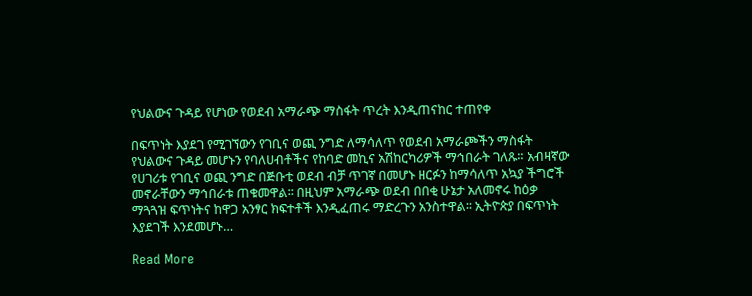የህልውና ጉዳይ የሆነው የወደብ አማራጭ ማስፋት ጥረት እንዲጠናከር ተጠየቀ

በፍጥነት እያደገ የሚገኘውን የገቢና ወጪ ንግድ ለማሳለጥ የወደብ አማራጮችን ማስፋት የህልውና ጉዳይ መሆኑን የባለሀብቶችና የከባድ መኪና አሽከርካሪዎች ማኅበራት ገለጹ። አብዛኛው የሀገሪቱ የገቢና ወጪ ንግድ በጅቡቲ ወደብ ብቻ ጥገኛ በመሆኑ ዘርፉን ከማሳለጥ አኳያ ችግሮች መኖራቸውን ማኅበራቱ ጠቁመዋል፡፡ በዚህም አማራጭ ወደብ በበቂ ሁኔታ አለመኖሩ ከዕቃ ማጓጓዝ ፍጥነትና ከዋጋ አንፃር ክፍተቶች እንዲፈጠሩ ማድረጉን አንስተዋል፡፡ ኢትዮጵያ በፍጥነት እያደገች እንደመሆኑ…

Read More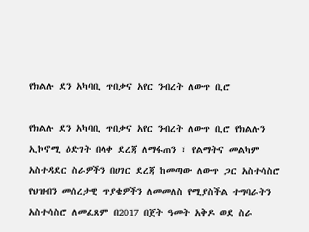የክልሉ ደን አካባቢ ጥበቃና አየር ንብረት ለውጥ ቢሮ

የክልሉ ደን አካባቢ ጥበቃና አየር ንብረት ለውጥ ቢሮ የክልሉን ኢኮኖሚ ዕድገት በላቀ ደረጃ ለማፋጠን ፣ የልማትና መልካም አስተዳደር ስራዎችን በሀገር ደረጃ ከመጣው ለውጥ ጋር አስተሳስሮ የህዝብን መሰረታዊ ጥያቄዎችን ለመመለስ የሚያስችል ተግባራትን አስተሳስሮ ለመፈጸም በ2017 በጀት ዓመት አቅዶ ወደ ስራ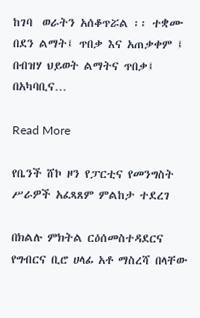ከገባ  ወራትን አሰቆጥሯል ፡፡ ተቋሙ በደን ልማት፤ ጥበቃ እና አጠቃቀም ፤ በብዝሃ ህይወት ልማትና ጥበቃ፤ በአካባቢና…

Read More

የቤንች ሸኮ ዞን የፓርቲና የመንግስት ሥራዎች አፈጻጸም ምልከታ ተደረገ

በክልሉ ምክትል ርዕሰመስተዳደርና የግብርና ቢሮ ሀላፊ አቶ ማስረሻ በላቸው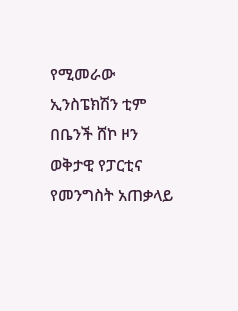የሚመራው ኢንስፔክሽን ቲም በቤንች ሸኮ ዞን ወቅታዊ የፓርቲና የመንግስት አጠቃላይ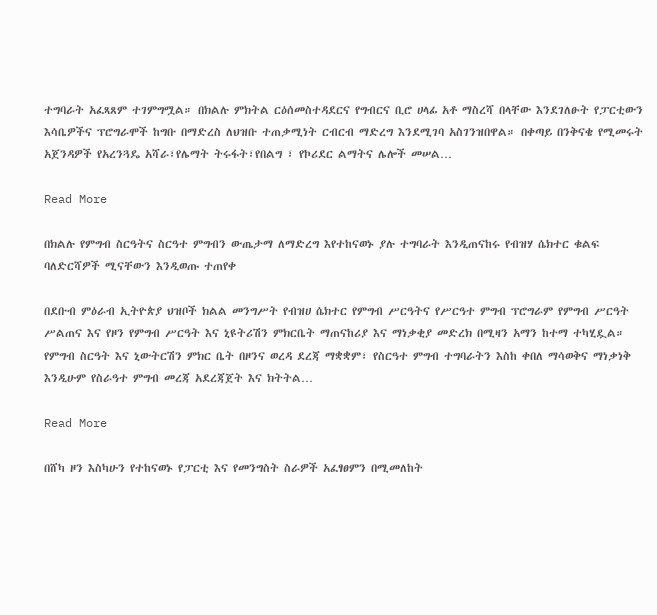ተግባራት አፈጻጸም ተገምግሟል። በክልሉ ምክትል ርዕሰመስተዳደርና የግብርና ቢሮ ሀላፊ አቶ ማስረሻ በላቸው እንደገለፁት የፓርቲውን እሳቤዎችና ፕሮግራሞች ከግቡ በማድረስ ለህዝቡ ተጠቃሚነት ርብርብ ማድረግ እንደሚገባ አስገንዝበዋል። በቀጣይ በንቅናቄ የሚመሩት አጀንዳዎች የአረንጓዴ አሻራ፣የሌማት ትሩፋት፣የበልግ ፣ የኮሪደር ልማትና ሌሎች መሠል…

Read More

በክልሉ የምግብ ስርዓትና ስርዓተ ምግብን ውጤታማ ለማድረግ እየተከናወኑ ያሉ ተግባራት እንዲጠናከሩ የብዝሃ ሴክተር ቁልፍ ባለድርሻዎች ሚናቸውን እንዲወጡ ተጠየቀ

በደቡብ ምዕራብ ኢትዮጵያ ህዝቦች ክልል መንግሥት የብዝሀ ሴክተር የምግብ ሥርዓትና የሥርዓተ ምግብ ፕሮግራም የምግብ ሥርዓት ሥልጠና እና የዞን የምግብ ሥርዓት እና ኒዩትሪሽን ምክርቤት ማጠናከሪያ እና ማነቃቂያ መድረክ በሚዛን አማን ከተማ ተካሂዷል። የምግብ ስርዓት እና ኒውትርሽን ምክር ቤት በዞንና ወረዳ ደረጃ ማቋቋም፣ የስርዓተ ምግብ ተግባራትን እስከ ቀበለ ማሳወቅና ማነቃነቅ እንዲሁም የስራዓተ ምግብ መረጃ አደረጃጀት እና ክትትል…

Read More

በሸካ ዞን እስካሁን የተከናወኑ የፓርቲ እና የመንግስት ስራዎች አፈፃፀምን በሚመለከት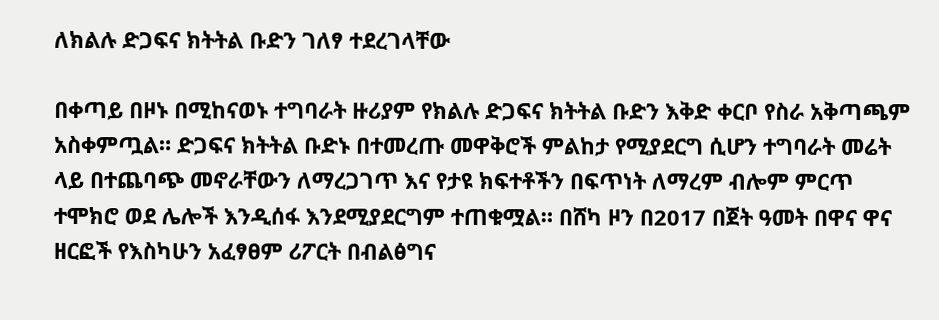ለክልሉ ድጋፍና ክትትል ቡድን ገለፃ ተደረገላቸው

በቀጣይ በዞኑ በሚከናወኑ ተግባራት ዙሪያም የክልሉ ድጋፍና ክትትል ቡድን እቅድ ቀርቦ የስራ አቅጣጫም አስቀምጧል። ድጋፍና ክትትል ቡድኑ በተመረጡ መዋቅሮች ምልከታ የሚያደርግ ሲሆን ተግባራት መሬት ላይ በተጨባጭ መኖራቸውን ለማረጋገጥ እና የታዩ ክፍተቶችን በፍጥነት ለማረም ብሎም ምርጥ ተሞክሮ ወደ ሌሎች እንዲሰፋ እንደሚያደርግም ተጠቁሟል። በሸካ ዞን በ2017 በጀት ዓመት በዋና ዋና ዘርፎች የእስካሁን አፈፃፀም ሪፖርት በብልፅግና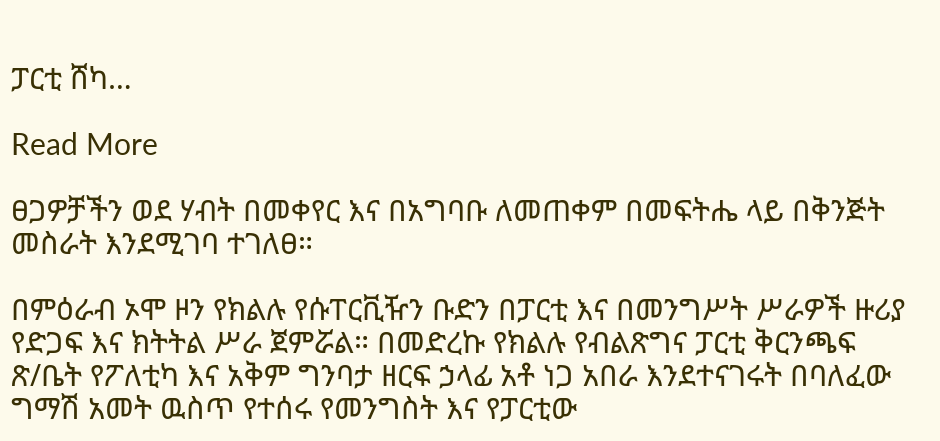ፓርቲ ሸካ…

Read More

ፀጋዎቻችን ወደ ሃብት በመቀየር እና በአግባቡ ለመጠቀም በመፍትሔ ላይ በቅንጅት መስራት እንደሚገባ ተገለፀ።

በምዕራብ ኦሞ ዞን የክልሉ የሱፐርቪዥን ቡድን በፓርቲ እና በመንግሥት ሥራዎች ዙሪያ የድጋፍ እና ክትትል ሥራ ጀምሯል። በመድረኩ የክልሉ የብልጽግና ፓርቲ ቅርንጫፍ ጽ/ቤት የፖለቲካ እና አቅም ግንባታ ዘርፍ ኃላፊ አቶ ነጋ አበራ እንደተናገሩት በባለፈው ግማሽ አመት ዉስጥ የተሰሩ የመንግስት እና የፓርቲው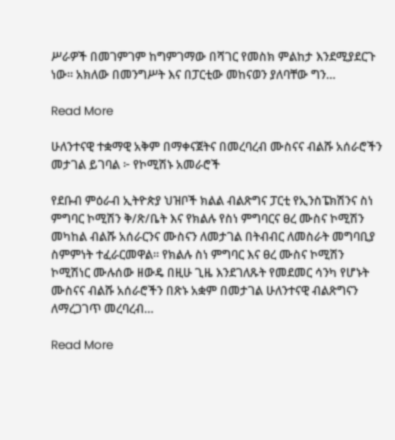ሥራዎች በመገምገም ከግምገማው በሻገር የመስክ ምልከታ እንደሚያደርጉ ነው። አክለው በመንግሥት እና በፓርቲው መከናወን ያለባቸው ግን…

Read More

ሁለንተናዊ ተቋማዊ አቅም በማቀናጀትና በመረባረብ ሙስናና ብልሹ አሰራሮችን መታገል ይገባል ፦ የኮሚሽኑ አመራሮች

የደቡብ ምዕራብ ኢትዮጵያ ህዝቦች ክልል ብልጽግና ፓርቲ የኢንስፔክሽንና ስነ ምግባር ኮሚሽን ቅ/ጽ/ቤት እና የክልሉ የስነ ምግባርና ፀረ ሙስና ኮሚሽን መካከል ብልሹ አሰራርንና ሙስናን ለመታገል በትብብር ለመስራት መግባቢያ ስምምነት ተፈራርመዋል። የክልሉ ስነ ምግባር እና ፀረ ሙስና ኮሚሽን ኮሚሽነር ሙሉሰው ዘውዴ በዚሁ ጊዜ እንደገለጹት የመደመር ሳንካ የሆኑት ሙስናና ብልሹ አሰራሮችን በጽኑ አቋም በመታገል ሁለንተናዊ ብልጽግናን ለማረጋገጥ መረባረብ…

Read More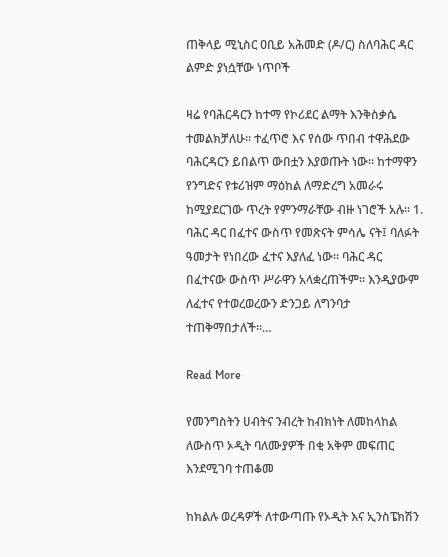ጠቅላይ ሚኒስር ዐቢይ አሕመድ (ዶ/ር) ስለባሕር ዳር ልምድ ያነሷቸው ነጥቦች

ዛሬ የባሕርዳርን ከተማ የኮሪደር ልማት እንቅስቃሴ ተመልክቻለሁ። ተፈጥሮ እና የሰው ጥበብ ተዋሕደው ባሕርዳርን ይበልጥ ውበቷን እያወጡት ነው። ከተማዋን የንግድና የቱሪዝም ማዕከል ለማድረግ አመራሩ ከሚያደርገው ጥረት የምንማራቸው ብዙ ነገሮች አሉ። 1. ባሕር ዳር በፈተና ውስጥ የመጽናት ምሳሌ ናት፤ ባለፉት ዓመታት የነበረው ፈተና እያለፈ ነው። ባሕር ዳር በፈተናው ውስጥ ሥራዋን አላቋረጠችም። እንዲያውም ለፈተና የተወረወረውን ድንጋይ ለግንባታ ተጠቅማበታለች።…

Read More

የመንግስትን ሀብትና ንብረት ከብክነት ለመከላከል ለውስጥ ኦዲት ባለሙያዎች በቂ አቅም መፍጠር እንደሚገባ ተጠቆመ

ከክልሉ ወረዳዎች ለተውጣጡ የኦዲት እና ኢንስፔክሽን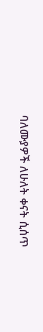ባለሙያዎች ለሁለት ቀናት ሲሰጥ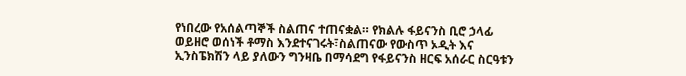የነበረው የአሰልጣኞች ስልጠና ተጠናቋል። የክልሉ ፋይናንስ ቢሮ ኃላፊ ወይዘሮ ወሰነች ቶማስ እንደተናገሩት፣ስልጠናው የውስጥ ኦዲት እና ኢንስፔክሽን ላይ ያለውን ግንዛቤ በማሳደግ የፋይናንስ ዘርፍ አሰራር ስርዓቱን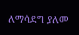ለማሳደግ ያለመ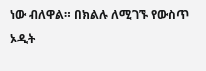ነው ብለዋል። በክልሉ ለሚገኙ የውስጥ ኦዲት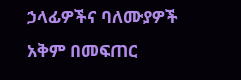ኃላፊዎችና ባለሙያዎች አቅም በመፍጠር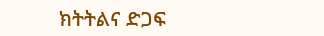ክትትልና ድጋፍ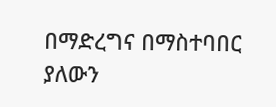በማድረግና በማስተባበር ያለውን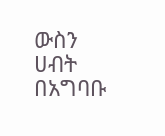ውስን ሀብት በአግባቡ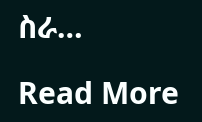ስራ…

Read More